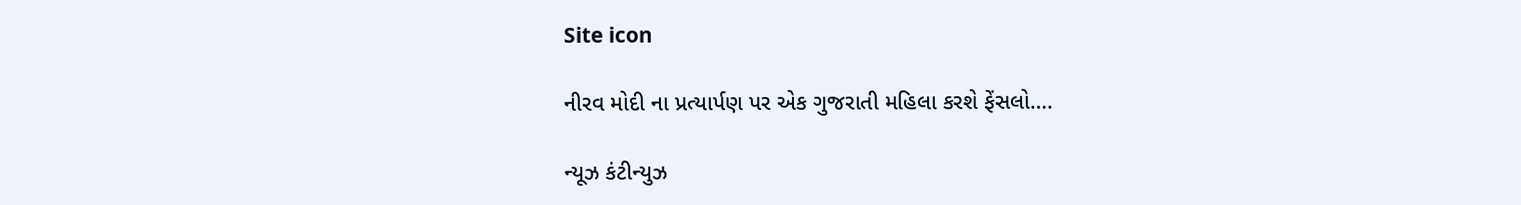Site icon

નીરવ મોદી ના પ્રત્યાર્પણ પર એક ગુજરાતી મહિલા કરશે ફેંસલો….

ન્યૂઝ કંટીન્યુઝ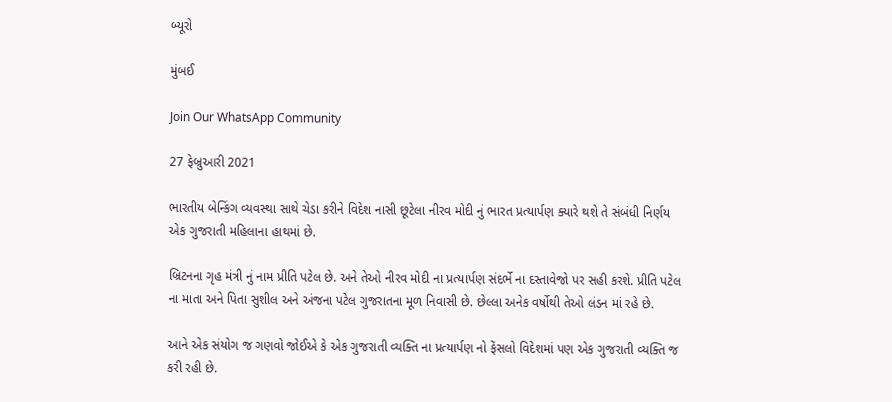બ્યૂરો

મુંબઈ

Join Our WhatsApp Community

27 ફેબ્રુઆરી 2021

ભારતીય બેન્કિંગ વ્યવસ્થા સાથે ચેડા કરીને વિદેશ નાસી છૂટેલા નીરવ મોદી નું ભારત પ્રત્યાર્પણ ક્યારે થશે તે સંબંધી નિર્ણય એક ગુજરાતી મહિલાના હાથમાં છે.

બ્રિટનના ગૃહ મંત્રી નું નામ પ્રીતિ પટેલ છે. અને તેઓ નીરવ મોદી ના પ્રત્યાર્પણ સંદર્ભે ના દસ્તાવેજો પર સહી કરશે. પ્રીતિ પટેલ ના માતા અને પિતા સુશીલ અને અંજના પટેલ ગુજરાતના મૂળ નિવાસી છે. છેલ્લા અનેક વર્ષોથી તેઓ લંડન માં રહે છે.

આને એક સંયોગ જ ગણવો જોઈએ કે એક ગુજરાતી વ્યક્તિ ના પ્રત્યાર્પણ નો ફેંસલો વિદેશમાં પણ એક ગુજરાતી વ્યક્તિ જ કરી રહી છે.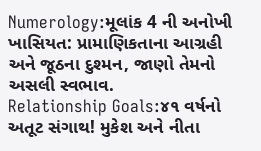Numerology:મૂલાંક 4 ની અનોખી ખાસિયત: પ્રામાણિકતાના આગ્રહી અને જૂઠના દુશ્મન, જાણો તેમનો અસલી સ્વભાવ.
Relationship Goals:૪૧ વર્ષનો અતૂટ સંગાથ! મુકેશ અને નીતા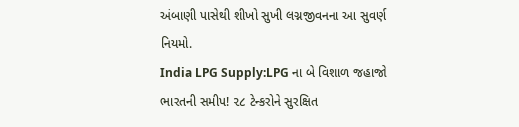અંબાણી પાસેથી શીખો સુખી લગ્નજીવનના આ સુવર્ણ નિયમો.
India LPG Supply:LPG ના બે વિશાળ જહાજો ભારતની સમીપ! ૨૮ ટેન્કરોને સુરક્ષિત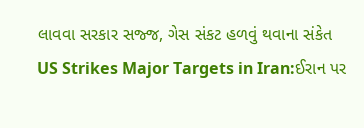લાવવા સરકાર સજ્જ, ગેસ સંકટ હળવું થવાના સંકેત
US Strikes Major Targets in Iran:ઈરાન પર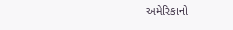અમેરિકાનો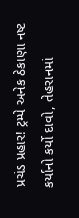પ્રચંડ પ્રહાર! ટ્રમ્પે અનેક ઠેકાણા નષ્ટ કર્યાનો કર્યો દાવો, તેહરાનમાં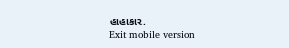હાહાકાર.
Exit mobile version